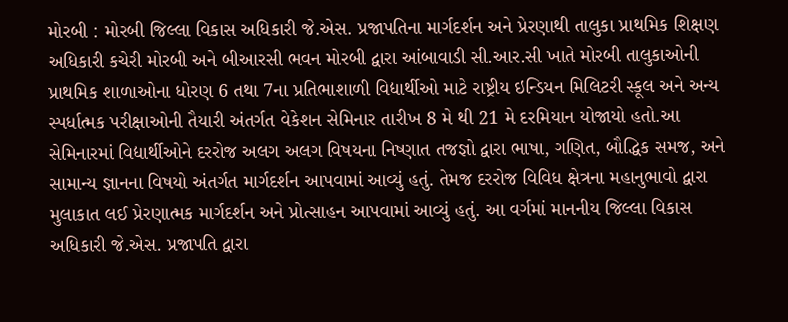મોરબી : મોરબી જિલ્લા વિકાસ અધિકારી જે.એસ. પ્રજાપતિના માર્ગદર્શન અને પ્રેરણાથી તાલુકા પ્રાથમિક શિક્ષણ અધિકારી કચેરી મોરબી અને બીઆરસી ભવન મોરબી દ્વારા આંબાવાડી સી.આર.સી ખાતે મોરબી તાલુકાઓની પ્રાથમિક શાળાઓના ધોરણ 6 તથા 7ના પ્રતિભાશાળી વિદ્યાર્થીઓ માટે રાષ્ટ્રીય ઇન્ડિયન મિલિટરી સ્કૂલ અને અન્ય સ્પર્ધાત્મક પરીક્ષાઓની તૈયારી અંતર્ગત વેકેશન સેમિનાર તારીખ 8 મે થી 21 મે દરમિયાન યોજાયો હતો.આ સેમિનારમાં વિદ્યાર્થીઓને દરરોજ અલગ અલગ વિષયના નિષ્ણાત તજજ્ઞો દ્વારા ભાષા, ગણિત, બૌદ્ધિક સમજ, અને સામાન્ય જ્ઞાનના વિષયો અંતર્ગત માર્ગદર્શન આપવામાં આવ્યું હતું. તેમજ દરરોજ વિવિધ ક્ષેત્રના મહાનુભાવો દ્વારા મુલાકાત લઈ પ્રેરણાત્મક માર્ગદર્શન અને પ્રોત્સાહન આપવામાં આવ્યું હતું. આ વર્ગમાં માનનીય જિલ્લા વિકાસ અધિકારી જે.એસ. પ્રજાપતિ દ્વારા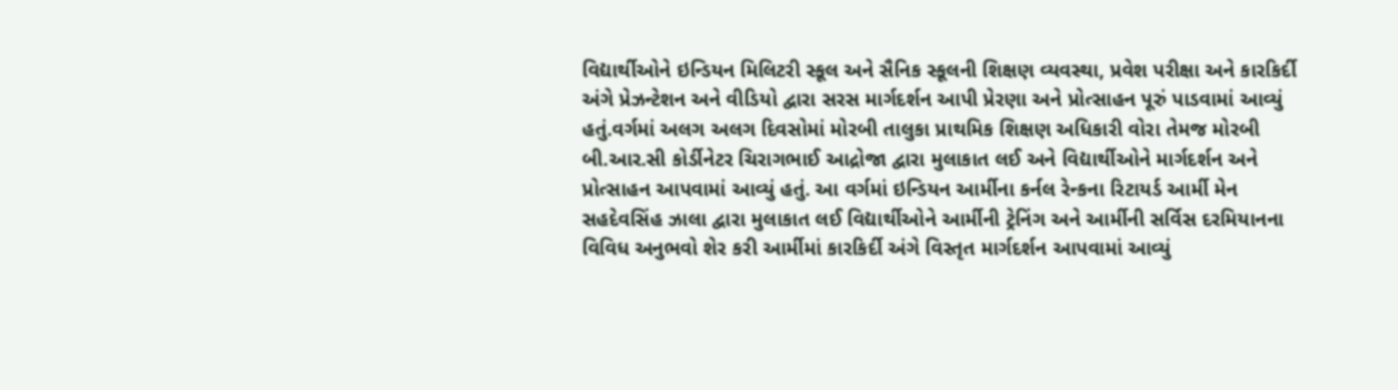વિદ્યાર્થીઓને ઇન્ડિયન મિલિટરી સ્કૂલ અને સૈનિક સ્કૂલની શિક્ષણ વ્યવસ્થા, પ્રવેશ પરીક્ષા અને કારકિર્દી અંગે પ્રેઝન્ટેશન અને વીડિયો દ્વારા સરસ માર્ગદર્શન આપી પ્રેરણા અને પ્રોત્સાહન પૂરું પાડવામાં આવ્યું હતું.વર્ગમાં અલગ અલગ દિવસોમાં મોરબી તાલુકા પ્રાથમિક શિક્ષણ અધિકારી વોરા તેમજ મોરબી બી.આર.સી કોર્ડીનેટર ચિરાગભાઈ આદ્રોજા દ્વારા મુલાકાત લઈ અને વિદ્યાર્થીઓને માર્ગદર્શન અને પ્રોત્સાહન આપવામાં આવ્યું હતું. આ વર્ગમાં ઇન્ડિયન આર્મીના કર્નલ રેન્કના રિટાયર્ડ આર્મી મેન સહદેવસિંહ ઝાલા દ્વારા મુલાકાત લઈ વિદ્યાર્થીઓને આર્મીની ટ્રેનિંગ અને આર્મીની સર્વિસ દરમિયાનના વિવિધ અનુભવો શેર કરી આર્મીમાં કારકિર્દી અંગે વિસ્તૃત માર્ગદર્શન આપવામાં આવ્યું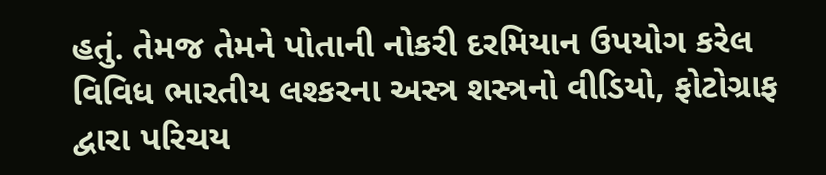હતું. તેમજ તેમને પોતાની નોકરી દરમિયાન ઉપયોગ કરેલ વિવિધ ભારતીય લશ્કરના અસ્ત્ર શસ્ત્રનો વીડિયો, ફોટોગ્રાફ દ્વારા પરિચય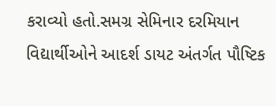કરાવ્યો હતો.સમગ્ર સેમિનાર દરમિયાન વિદ્યાર્થીઓને આદર્શ ડાયટ અંતર્ગત પૌષ્ટિક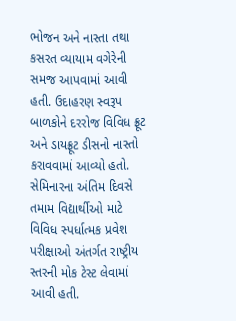ભોજન અને નાસ્તા તથા કસરત વ્યાયામ વગેરેની સમજ આપવામાં આવી હતી. ઉદાહરણ સ્વરૂપ બાળકોને દરરોજ વિવિધ ફ્રૂટ અને ડાયફ્રૂટ ડીસનો નાસ્તો કરાવવામાં આવ્યો હતો. સેમિનારના અંતિમ દિવસે તમામ વિદ્યાર્થીઓ માટે વિવિધ સ્પર્ધાત્મક પ્રવેશ પરીક્ષાઓ અંતર્ગત રાષ્ટ્રીય સ્તરની મોક ટેસ્ટ લેવામાં આવી હતી.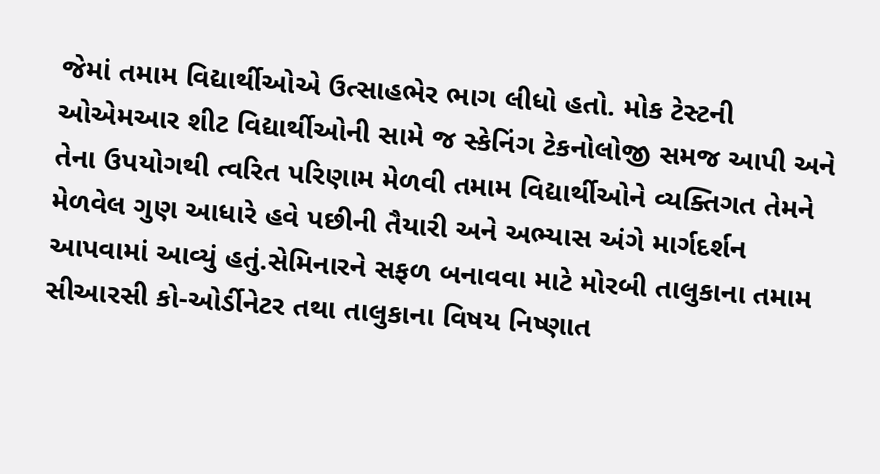જેમાં તમામ વિદ્યાર્થીઓએ ઉત્સાહભેર ભાગ લીધો હતો. મોક ટેસ્ટની ઓએમઆર શીટ વિદ્યાર્થીઓની સામે જ સ્કેનિંગ ટેકનોલોજી સમજ આપી અને તેના ઉપયોગથી ત્વરિત પરિણામ મેળવી તમામ વિદ્યાર્થીઓને વ્યક્તિગત તેમને મેળવેલ ગુણ આધારે હવે પછીની તૈયારી અને અભ્યાસ અંગે માર્ગદર્શન આપવામાં આવ્યું હતું.સેમિનારને સફળ બનાવવા માટે મોરબી તાલુકાના તમામ સીઆરસી કો-ઓર્ડીનેટર તથા તાલુકાના વિષય નિષ્ણાત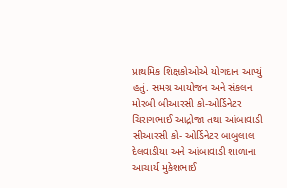પ્રાથમિક શિક્ષકોઓએ યોગદાન આપ્યું હતું. સમગ્ર આયોજન અને સંકલન મોરબી બીઆરસી કો-ઓર્ડિનેટર ચિરાગભાઈ આદ્રોજા તથા આંબાવાડી સીઆરસી કો- ઓર્ડિનેટર બાબુલાલ દેલવાડીયા અને આંબાવાડી શાળાના આચાર્ય મુકેશભાઈ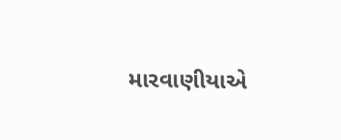મારવાણીયાએ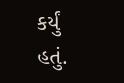કર્યું હતું.